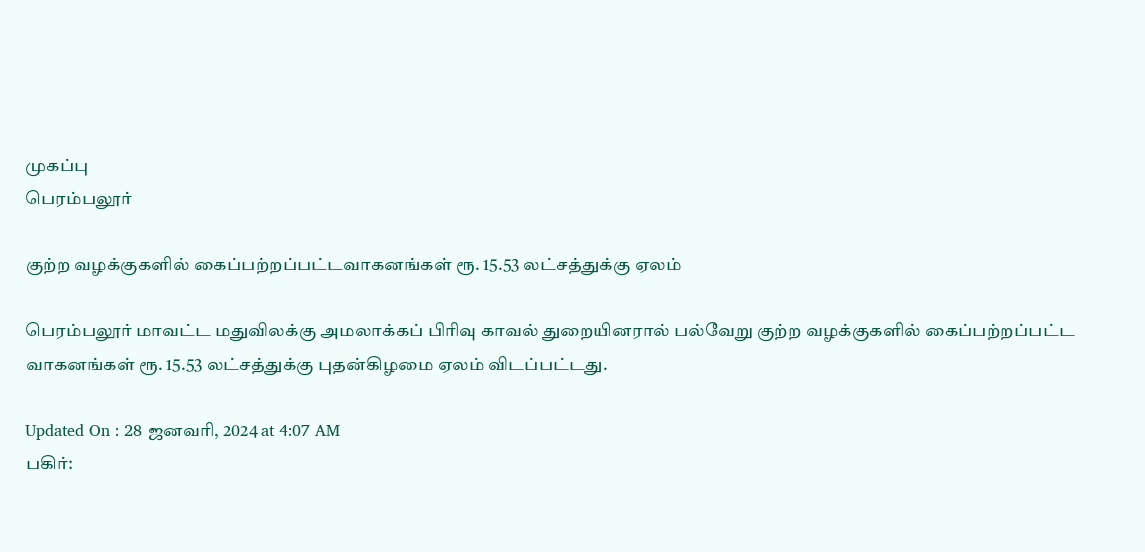முகப்பு
பெரம்பலூர்

குற்ற வழக்குகளில் கைப்பற்றப்பட்டவாகனங்கள் ரூ. 15.53 லட்சத்துக்கு ஏலம்

பெரம்பலூர் மாவட்ட மதுவிலக்கு அமலாக்கப் பிரிவு காவல் துறையினரால் பல்வேறு குற்ற வழக்குகளில் கைப்பற்றப்பட்ட வாகனங்கள் ரூ. 15.53 லட்சத்துக்கு புதன்கிழமை ஏலம் விடப்பட்டது.

Updated On : 28 ஜனவரி, 2024 at 4:07 AM
பகிர்: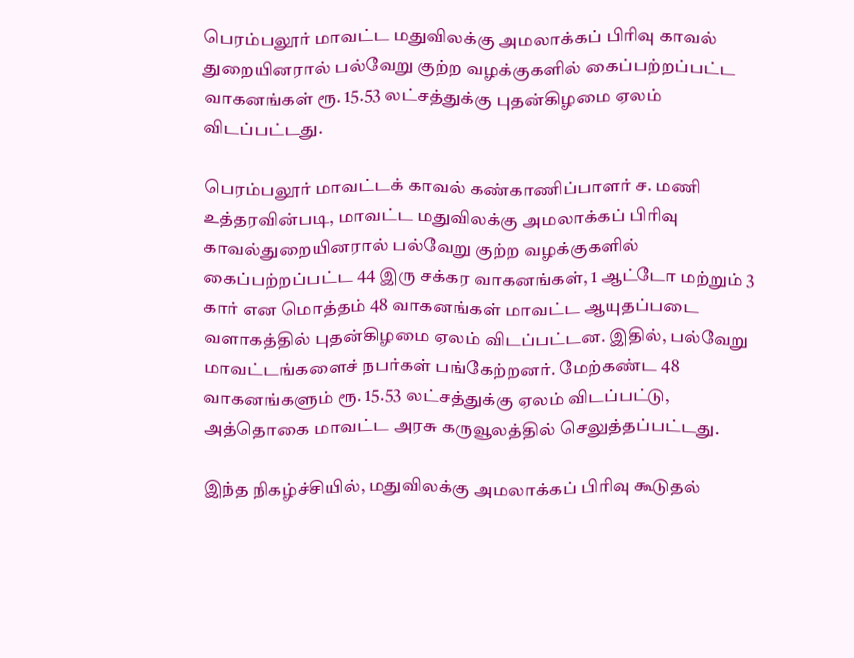பெரம்பலூர் மாவட்ட மதுவிலக்கு அமலாக்கப் பிரிவு காவல் துறையினரால் பல்வேறு குற்ற வழக்குகளில் கைப்பற்றப்பட்ட வாகனங்கள் ரூ. 15.53 லட்சத்துக்கு புதன்கிழமை ஏலம் விடப்பட்டது.

பெரம்பலூர் மாவட்டக் காவல் கண்காணிப்பாளர் ச. மணி உத்தரவின்படி, மாவட்ட மதுவிலக்கு அமலாக்கப் பிரிவு காவல்துறையினரால் பல்வேறு குற்ற வழக்குகளில் கைப்பற்றப்பட்ட 44 இரு சக்கர வாகனங்கள், 1 ஆட்டோ மற்றும் 3 கார் என மொத்தம் 48 வாகனங்கள் மாவட்ட ஆயுதப்படை வளாகத்தில் புதன்கிழமை ஏலம் விடப்பட்டன. இதில், பல்வேறு மாவட்டங்களைச் நபர்கள் பங்கேற்றனர். மேற்கண்ட 48 வாகனங்களும் ரூ. 15.53 லட்சத்துக்கு ஏலம் விடப்பட்டு, அத்தொகை மாவட்ட அரசு கருவூலத்தில் செலுத்தப்பட்டது.

இந்த நிகழ்ச்சியில், மதுவிலக்கு அமலாக்கப் பிரிவு கூடுதல்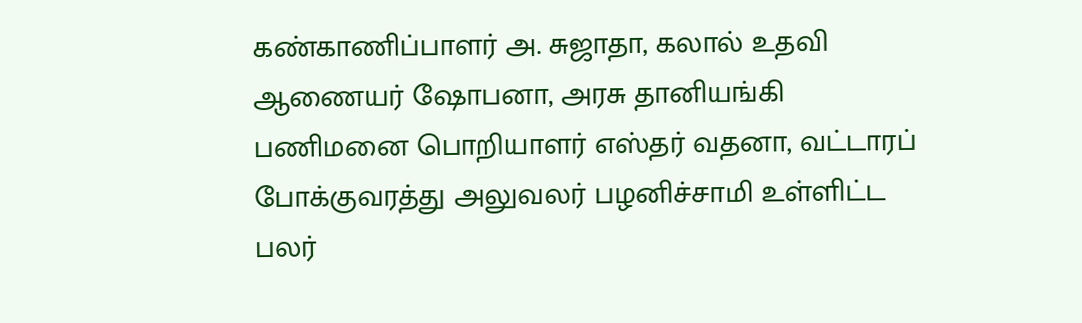கண்காணிப்பாளர் அ. சுஜாதா, கலால் உதவி ஆணையர் ஷோபனா, அரசு தானியங்கி பணிமனை பொறியாளர் எஸ்தர் வதனா, வட்டாரப் போக்குவரத்து அலுவலர் பழனிச்சாமி உள்ளிட்ட பலர்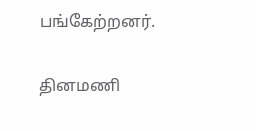பங்கேற்றனர்.

தினமணி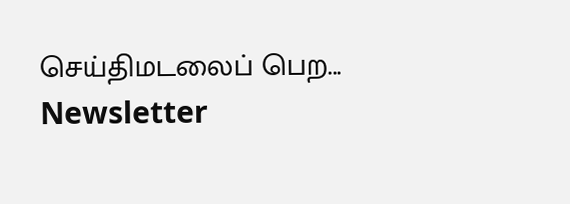செய்திமடலைப் பெற... Newsletter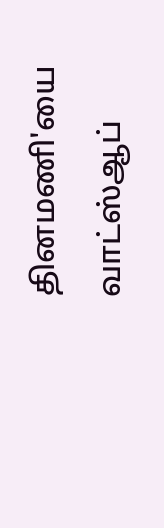தினமணி'யை வாட்ஸ்ஆப்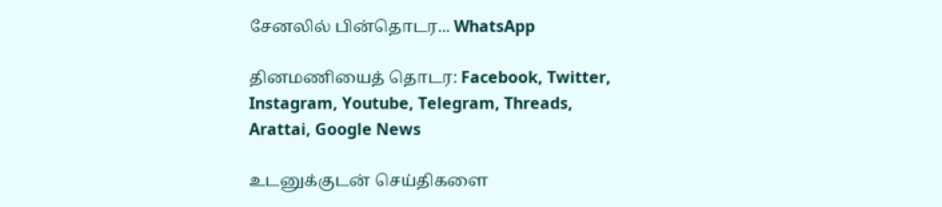சேனலில் பின்தொடர... WhatsApp

தினமணியைத் தொடர: Facebook, Twitter, Instagram, Youtube, Telegram, Threads, Arattai, Google News

உடனுக்குடன் செய்திகளை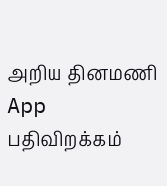அறிய தினமணி App பதிவிறக்கம்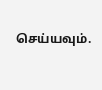செய்யவும்.